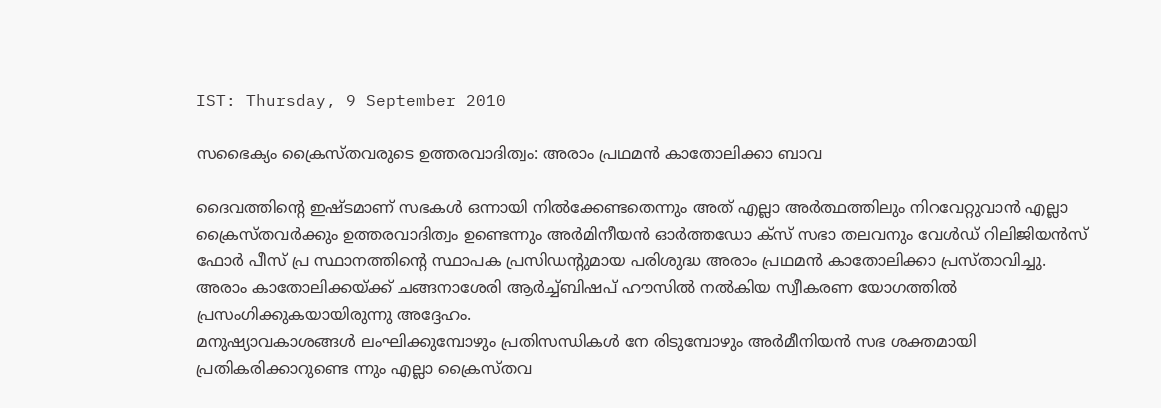IST: Thursday, 9 September 2010

സഭൈക്യം ക്രൈസ്‌തവരുടെ ഉത്തരവാദിത്വം: അരാം പ്രഥമന്‍ കാതോലിക്കാ ബാവ

ദൈവത്തിന്റെ ഇഷ്‌ടമാണ്‌ സഭകള്‍ ഒന്നായി നില്‍ക്കേണ്ടതെന്നും അത്‌ എല്ലാ അര്‍ത്ഥത്തിലും നിറവേറ്റുവാന്‍ എല്ലാ ക്രൈസ്‌തവര്‍ക്കും ഉത്തരവാദിത്വം ഉണ്ടെന്നും അര്‍മിനീയന്‍ ഓര്‍ത്തഡോ ക്‌സ്‌ സഭാ തലവനും വേള്‍ഡ്‌ റിലിജിയന്‍സ്‌ ഫോര്‍ പീസ്‌ പ്ര സ്ഥാനത്തിന്റെ സ്ഥാപക പ്രസിഡന്റുമായ പരിശുദ്ധ അരാം പ്രഥമന്‍ കാതോലിക്കാ പ്രസ്‌താവിച്ചു. അരാം കാതോലിക്കയ്‌ക്ക്‌ ചങ്ങനാശേരി ആര്‍ച്ച്‌ബിഷപ്‌ ഹൗസില്‍ നല്‍കിയ സ്വീകരണ യോഗത്തില്‍ പ്രസംഗിക്കുകയായിരുന്നു അദ്ദേഹം.
മനുഷ്യാവകാശങ്ങള്‍ ലംഘിക്കുമ്പോഴും പ്രതിസന്ധികള്‍ നേ രിടുമ്പോഴും അര്‍മീനിയന്‍ സഭ ശക്തമായി പ്രതികരിക്കാറുണ്ടെ ന്നും എല്ലാ ക്രൈസ്‌തവ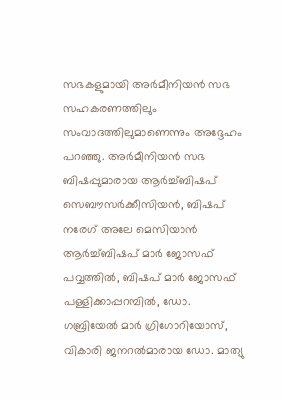സഭകളുമായി അര്‍മീനിയന്‍ സഭ സഹകരണത്തിലും സംവാദത്തിലുമാണെന്നും അദ്ദേഹം പറഞ്ഞു. അര്‍മീനിയന്‍ സഭ ബിഷപ്പുമാരായ ആര്‍ച്ച്‌ബിഷപ്‌ സെബൗസര്‍ക്കീസിയന്‍, ബിഷപ്‌ നരേഗ്‌ അലേ മെസിയാന്‍ ആര്‍ച്ച്‌ബിഷപ്‌ മാര്‍ ജോസഫ്‌ പവ്വത്തില്‍, ബിഷപ്‌ മാര്‍ ജോസഫ്‌ പള്ളിക്കാപ്പറമ്പില്‍, ഡോ. ഗബ്രിയേല്‍ മാര്‍ ഗ്രിഗോറിയോസ്‌, വികാരി ജനറല്‍മാരായ ഡോ. മാത്യു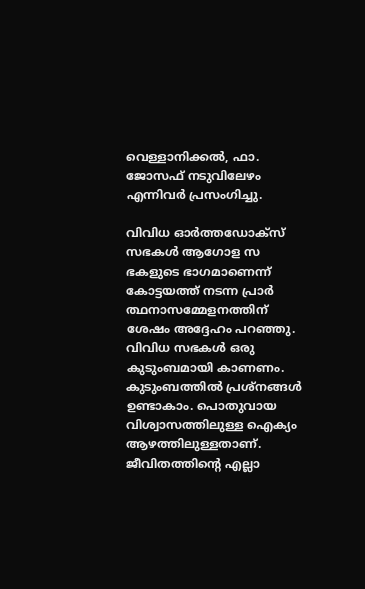വെള്ളാനിക്കല്‍, ഫാ. ജോസഫ്‌ നടുവിലേഴം എന്നിവര്‍ പ്രസംഗിച്ചു.

വിവിധ ഓര്‍ത്തഡോക്‌സ്‌ സഭകള്‍ ആഗോള സ ഭകളുടെ ഭാഗമാണെന്ന്‌ കോട്ടയത്ത്‌ നടന്ന പ്രാര്‍ ത്ഥനാസമ്മേളനത്തിന്‌ ശേഷം അദ്ദേഹം പറഞ്ഞു. വിവിധ സഭകള്‍ ഒരു കുടുംബമായി കാണണം. കുടുംബത്തില്‍ പ്രശ്‌നങ്ങള്‍ ഉണ്ടാകാം. പൊതുവായ വിശ്വാസത്തിലുള്ള ഐക്യം ആഴത്തിലുള്ളതാണ്‌. ജീവിതത്തിന്റെ എല്ലാ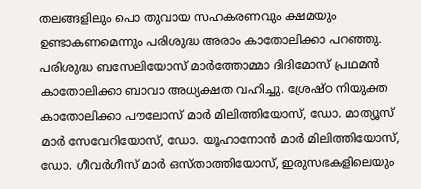തലങ്ങളിലും പൊ തുവായ സഹകരണവും ക്ഷമയും ഉണ്ടാകണമെന്നും പരിശുദ്ധ അരാം കാതോലിക്കാ പറഞ്ഞു. പരിശുദ്ധ ബസേലിയോസ്‌ മാര്‍ത്തോമ്മാ ദിദിമോസ്‌ പ്രഥമന്‍ കാതോലിക്കാ ബാവാ അധ്യക്ഷത വഹിച്ചു. ശ്രേഷ്‌ഠ നിയുക്ത കാതോലിക്കാ പൗലോസ്‌ മാര്‍ മിലിത്തിയോസ്‌, ഡോ. മാത്യൂസ്‌ മാര്‍ സേവേറിയോസ്‌, ഡോ. യൂഹാനോന്‍ മാര്‍ മിലിത്തിയോസ്‌, ഡോ. ഗീവര്‍ഗീസ്‌ മാര്‍ ഒസ്‌താത്തിയോസ്‌, ഇരുസഭകളിലെയും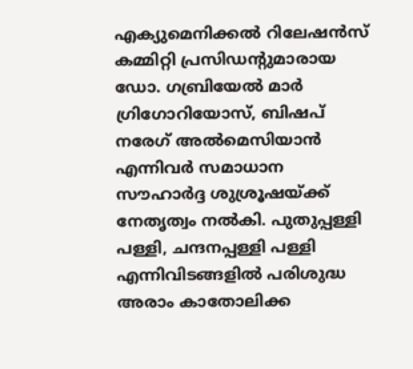എക്യുമെനിക്കല്‍ റിലേഷന്‍സ്‌ കമ്മിറ്റി പ്രസിഡന്റുമാരായ ഡോ. ഗബ്രിയേല്‍ മാര്‍ ഗ്രിഗോറിയോസ്‌, ബിഷപ്‌ നരേഗ്‌ അല്‍മെസിയാന്‍ എന്നിവര്‍ സമാധാന സൗഹാര്‍ദ്ദ ശുശ്രൂഷയ്‌ക്ക്‌ നേതൃത്വം നല്‍കി. പുതുപ്പള്ളി പള്ളി, ചന്ദനപ്പള്ളി പള്ളി എന്നിവിടങ്ങളില്‍ പരിശുദ്ധ അരാം കാതോലിക്ക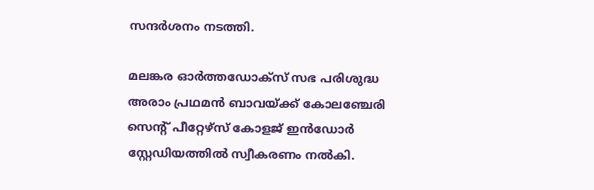സന്ദര്‍ശനം നടത്തി.

മലങ്കര ഓര്‍ത്തഡോക്‌സ്‌ സഭ പരിശുദ്ധ അരാം പ്രഥമന്‍ ബാവയ്‌ക്ക്‌ കോലഞ്ചേരി സെന്റ്‌ പീറ്റേഴ്‌സ്‌ കോളജ്‌ ഇന്‍ഡോര്‍ സ്റ്റേഡിയത്തില്‍ സ്വീകരണം നല്‍കി.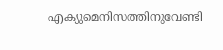എക്യുമെനിസത്തിനുവേണ്ടി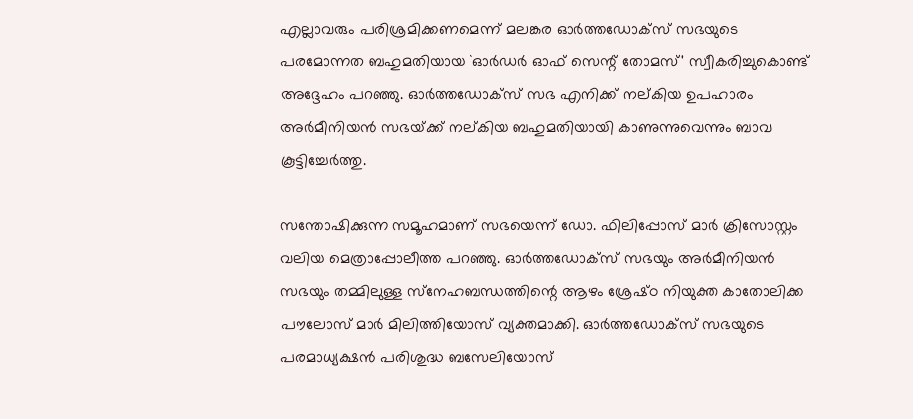എല്ലാവരും പരിശ്രമിക്കണമെന്ന്‌ മലങ്കര ഓര്‍ത്തഡോക്‌സ്‌ സഭയുടെ പരമോന്നത ബഹുമതിയായ `ഓര്‍ഡര്‍ ഓഫ്‌ സെന്റ്‌ തോമസ്‌' സ്വീകരിച്ചുകൊണ്ട്‌ അദ്ദേഹം പറഞ്ഞു. ഓര്‍ത്തഡോക്‌സ്‌ സഭ എനിക്ക്‌ നല്‌കിയ ഉപഹാരം അര്‍മീനിയന്‍ സഭയ്‌ക്ക്‌ നല്‌കിയ ബഹുമതിയായി കാണുന്നുവെന്നും ബാവ കൂട്ടിച്ചേര്‍ത്തു.

സന്തോഷിക്കുന്ന സമൂഹമാണ്‌ സഭയെന്ന്‌ ഡോ. ഫിലിപ്പോസ്‌ മാര്‍ ക്രിസോസ്റ്റം വലിയ മെത്രാപ്പോലീത്ത പറഞ്ഞു. ഓര്‍ത്തഡോക്‌സ്‌ സഭയും അര്‍മീനിയന്‍ സഭയും തമ്മിലുള്ള സ്‌നേഹബന്ധത്തിന്റെ ആഴം ശ്രേഷ്‌ഠ നിയുക്ത കാതോലിക്ക പൗലോസ്‌ മാര്‍ മിലിത്തിയോസ്‌ വ്യക്തമാക്കി. ഓര്‍ത്തഡോക്‌സ്‌ സഭയുടെ പരമാധ്യക്ഷന്‍ പരിശുദ്ധ ബസേലിയോസ്‌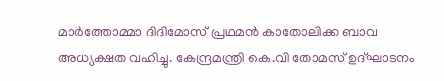മാര്‍ത്തോമ്മാ ദിദിമോസ്‌ പ്രഥമന്‍ കാതോലിക്ക ബാവ അധ്യക്ഷത വഹിച്ചു. കേന്ദ്രമന്ത്രി കെ.വി തോമസ്‌ ഉദ്‌ഘാടനം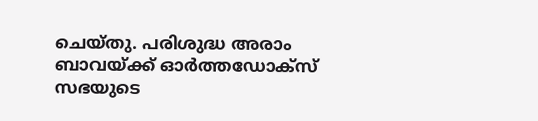ചെയ്‌തു. പരിശുദ്ധ അരാം ബാവയ്‌ക്ക്‌ ഓര്‍ത്തഡോക്‌സ്‌ സഭയുടെ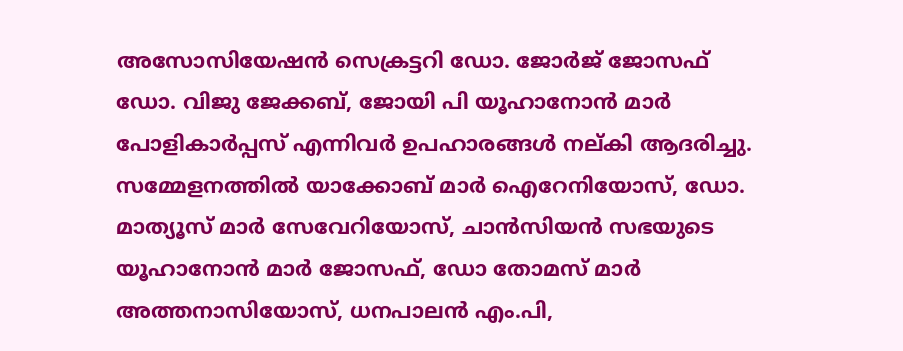അസോസിയേഷന്‍ സെക്രട്ടറി ഡോ. ജോര്‍ജ്‌ ജോസഫ്‌ ഡോ. വിജു ജേക്കബ്‌, ജോയി പി യൂഹാനോന്‍ മാര്‍ പോളികാര്‍പ്പസ്‌ എന്നിവര്‍ ഉപഹാരങ്ങള്‍ നല്‌കി ആദരിച്ചു. സമ്മേളനത്തില്‍ യാക്കോബ്‌ മാര്‍ ഐറേനിയോസ്‌, ഡോ. മാത്യൂസ്‌ മാര്‍ സേവേറിയോസ്‌, ചാന്‍സിയന്‍ സഭയുടെ യൂഹാനോന്‍ മാര്‍ ജോസഫ്‌, ഡോ തോമസ്‌ മാര്‍ അത്തനാസിയോസ്‌, ധനപാലന്‍ എം.പി,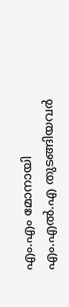എം.എം മോനായി എം.എല്‍.എ തുടങ്ങിയവര്‍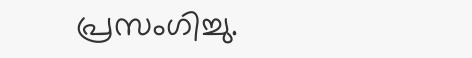പ്രസംഗിച്ചു.